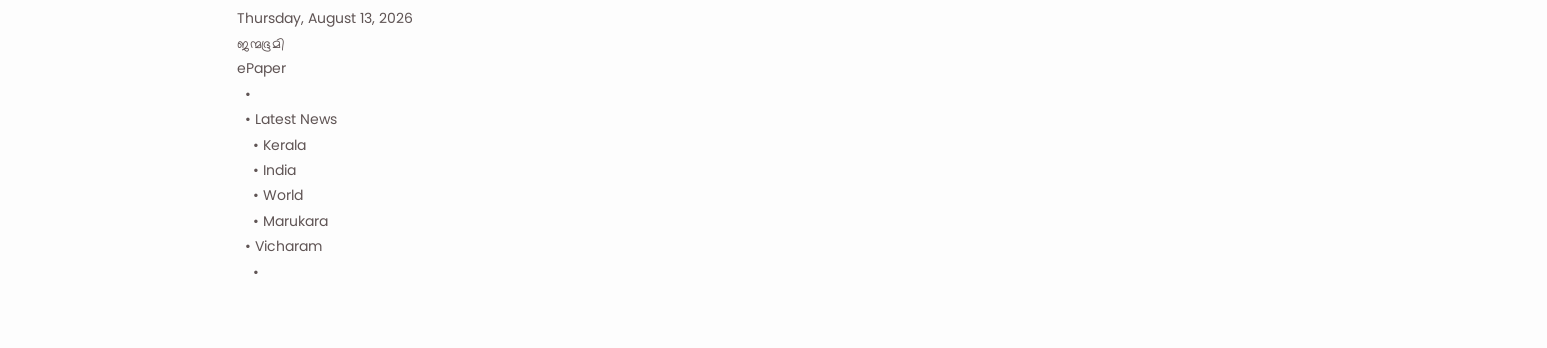Thursday, August 13, 2026
ജന്മഭൂമി
ePaper
  •
  • Latest News
    • Kerala
    • India
    • World
    • Marukara
  • Vicharam
    •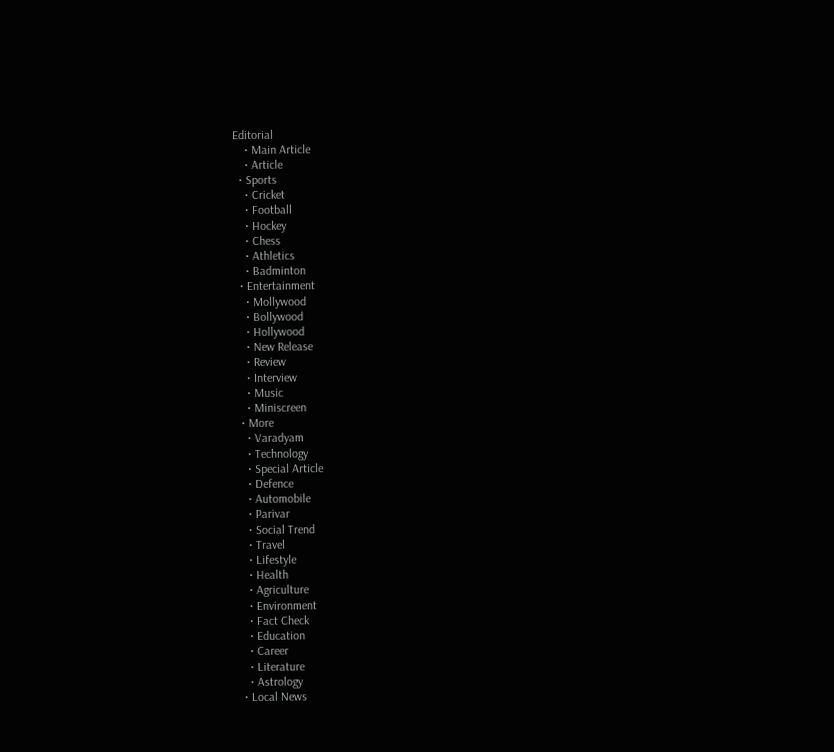Editorial
    • Main Article
    • Article
  • Sports
    • Cricket
    • Football
    • Hockey
    • Chess
    • Athletics
    • Badminton
  • Entertainment
    • Mollywood
    • Bollywood
    • Hollywood
    • New Release
    • Review
    • Interview
    • Music
    • Miniscreen
  • More
    • Varadyam
    • Technology
    • Special Article
    • Defence
    • Automobile
    • Parivar
    • Social Trend
    • Travel
    • Lifestyle
    • Health
    • Agriculture
    • Environment
    • Fact Check
    • Education
    • Career
    • Literature
    • Astrology
  • Local News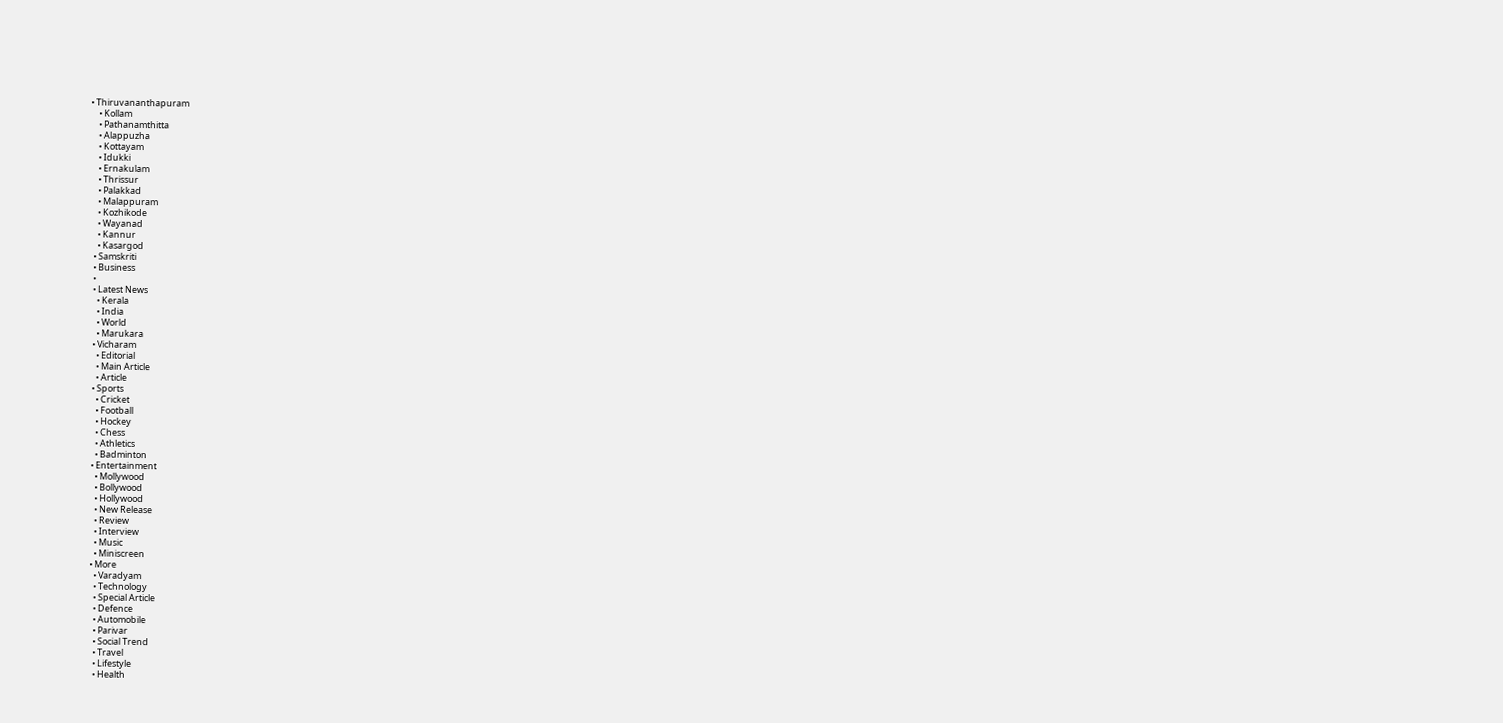• Thiruvananthapuram
    • Kollam
    • Pathanamthitta
    • Alappuzha
    • Kottayam
    • Idukki
    • Ernakulam
    • Thrissur
    • Palakkad
    • Malappuram
    • Kozhikode
    • Wayanad
    • Kannur
    • Kasargod
  • Samskriti
  • Business
  •
  • Latest News
    • Kerala
    • India
    • World
    • Marukara
  • Vicharam
    • Editorial
    • Main Article
    • Article
  • Sports
    • Cricket
    • Football
    • Hockey
    • Chess
    • Athletics
    • Badminton
  • Entertainment
    • Mollywood
    • Bollywood
    • Hollywood
    • New Release
    • Review
    • Interview
    • Music
    • Miniscreen
  • More
    • Varadyam
    • Technology
    • Special Article
    • Defence
    • Automobile
    • Parivar
    • Social Trend
    • Travel
    • Lifestyle
    • Health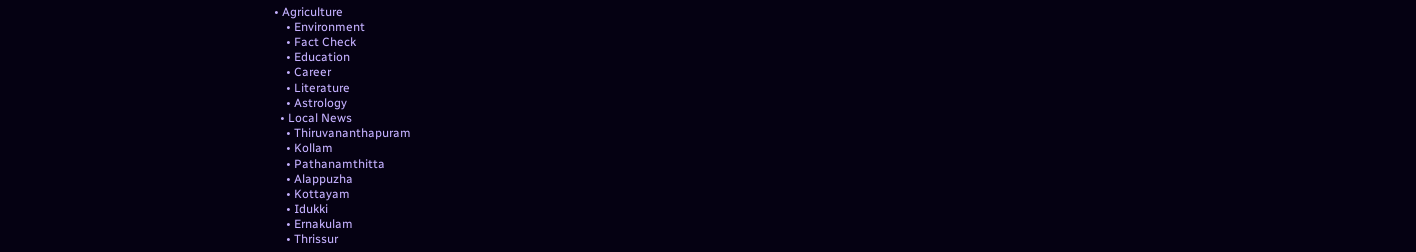• Agriculture
    • Environment
    • Fact Check
    • Education
    • Career
    • Literature
    • Astrology
  • Local News
    • Thiruvananthapuram
    • Kollam
    • Pathanamthitta
    • Alappuzha
    • Kottayam
    • Idukki
    • Ernakulam
    • Thrissur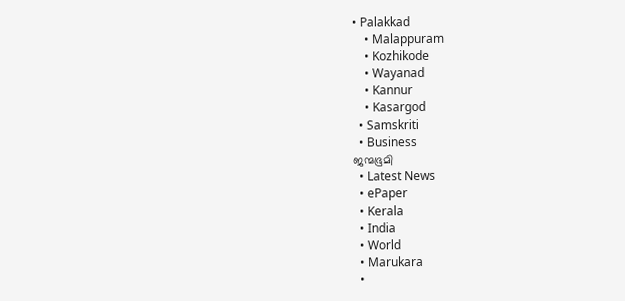• Palakkad
    • Malappuram
    • Kozhikode
    • Wayanad
    • Kannur
    • Kasargod
  • Samskriti
  • Business
ജന്മഭൂമി
  • Latest News
  • ePaper
  • Kerala
  • India
  • World
  • Marukara
  •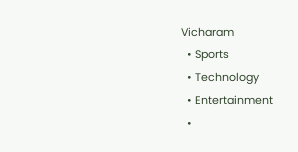Vicharam
  • Sports
  • Technology
  • Entertainment
  •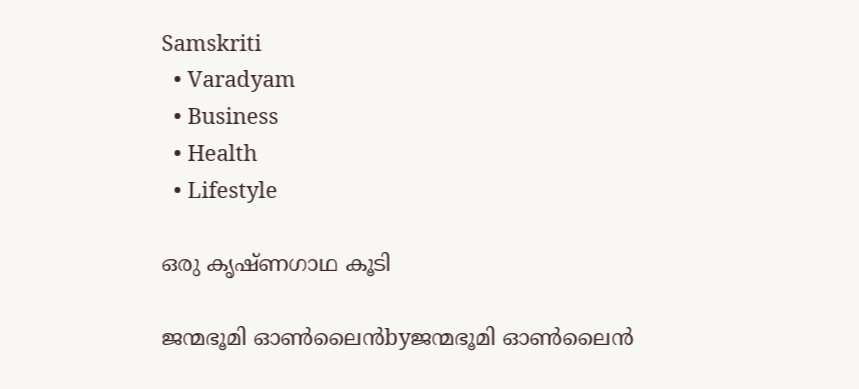Samskriti
  • Varadyam
  • Business
  • Health
  • Lifestyle

ഒരു കൃഷ്ണഗാഥ കൂടി

ജന്മഭൂമി ഓണ്‍ലൈന്‍byജന്മഭൂമി ഓണ്‍ലൈന്‍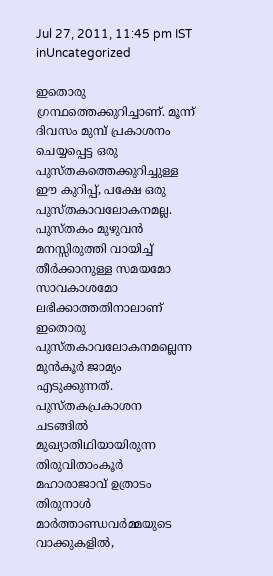Jul 27, 2011, 11:45 pm IST
inUncategorized

ഇതൊരു ഗ്രന്ഥത്തെക്കുറിച്ചാണ്‌. മൂന്ന്‌ ദിവസം മുമ്പ്‌ പ്രകാശനം ചെയ്യപ്പെട്ട ഒരു പുസ്തകത്തെക്കുറിച്ചുള്ള ഈ കുറിപ്പ്‌, പക്ഷേ ഒരു പുസ്തകാവലോകനമല്ല. പുസ്തകം മുഴുവന്‍ മനസ്സിരുത്തി വായിച്ച്‌ തീര്‍ക്കാനുള്ള സമയമോ സാവകാശമോ ലഭിക്കാത്തതിനാലാണ്‌ ഇതൊരു പുസ്തകാവലോകനമല്ലെന്ന മുന്‍കൂര്‍ ജാമ്യം എടുക്കുന്നത്‌. പുസ്തകപ്രകാശന ചടങ്ങില്‍ മുഖ്യാതിഥിയായിരുന്ന തിരുവിതാംകൂര്‍ മഹാരാജാവ്‌ ഉത്രാടം തിരുനാള്‍ മാര്‍ത്താണ്ഡവര്‍മ്മയുടെ വാക്കുകളില്‍,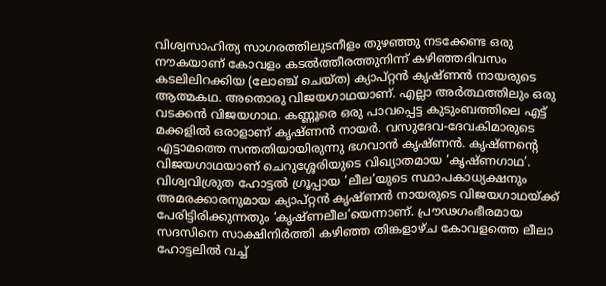വിശ്വസാഹിത്യ സാഗരത്തിലുടനീളം തുഴഞ്ഞു നടക്കേണ്ട ഒരു നൗകയാണ്‌ കോവളം കടല്‍ത്തീരത്തുനിന്ന്‌ കഴിഞ്ഞദിവസം കടലിലിറക്കിയ (ലോഞ്ച്‌ ചെയ്ത) ക്യാപ്റ്റന്‍ കൃഷ്ണന്‍ നായരുടെ ആത്മകഥ. അതൊരു വിജയഗാഥയാണ്‌. എല്ലാ അര്‍ത്ഥത്തിലും ഒരു വടക്കന്‍ വിജയഗാഥ. കണ്ണൂരെ ഒരു പാവപ്പെട്ട കുടുംബത്തിലെ എട്ട്‌ മക്കളില്‍ ഒരാളാണ്‌ കൃഷ്ണന്‍ നായര്‍. വസുദേവ-ദേവകിമാരുടെ എട്ടാമത്തെ സന്തതിയായിരുന്നു ഭഗവാന്‍ കൃഷ്ണന്‍. കൃഷ്ണന്റെ വിജയഗാഥയാണ്‌ ചെറുശ്ശേരിയുടെ വിഖ്യാതമായ ‘കൃഷ്ണഗാഥ’. വിശ്വവിശ്രുത ഹോട്ടല്‍ ഗ്രൂപ്പായ ‘ലീല’യുടെ സ്ഥാപകാധ്യക്ഷനും അമരക്കാരനുമായ ക്യാപ്റ്റന്‍ കൃഷ്ണന്‍ നായരുടെ വിജയഗാഥയ്‌ക്ക്‌ പേരിട്ടിരിക്കുന്നതും ‘കൃഷ്ണലീല’യെന്നാണ്‌. പ്രൗഢഗംഭീരമായ സദസിനെ സാക്ഷിനിര്‍ത്തി കഴിഞ്ഞ തിങ്കളാഴ്ച കോവളത്തെ ലീലാ ഹോട്ടലില്‍ വച്ച്‌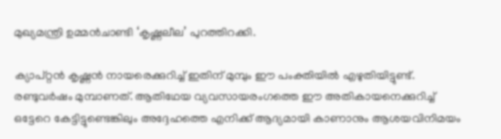മുഖ്യമന്ത്രി ഉമ്മന്‍ചാണ്ടി ‘കൃഷ്ണലീല’ പുറത്തിറക്കി.

ക്യാപ്റ്റന്‍ കൃഷ്ണന്‍ നായരെക്കുറിച്ച്‌ ഇതിന്‌ മുമ്പും ഈ പംക്തിയില്‍ എഴുതിയിട്ടുണ്ട്‌. രണ്ടുവര്‍ഷം മുമ്പാണത്‌. ആതിഥേയ വ്യവസായരംഗത്തെ ഈ അതികായനെക്കുറിച്ച്‌ ഒട്ടേറെ കേട്ടിട്ടുണ്ടെങ്കിലും അദ്ദേഹത്തെ എനിക്ക്‌ ആദ്യമായി കാണാനും ആശയവിനിമയം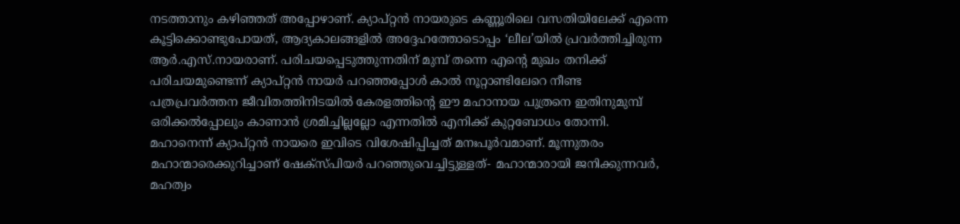നടത്താനും കഴിഞ്ഞത്‌ അപ്പോഴാണ്‌. ക്യാപ്റ്റന്‍ നായരുടെ കണ്ണൂരിലെ വസതിയിലേക്ക്‌ എന്നെ കൂട്ടിക്കൊണ്ടുപോയത്‌, ആദ്യകാലങ്ങളില്‍ അദ്ദേഹത്തോടൊപ്പം ‘ലീല’യില്‍ പ്രവര്‍ത്തിച്ചിരുന്ന ആര്‍.എസ്‌.നായരാണ്‌. പരിചയപ്പെടുത്തുന്നതിന്‌ മുമ്പ്‌ തന്നെ എന്റെ മുഖം തനിക്ക്‌ പരിചയമുണ്ടെന്ന്‌ ക്യാപ്റ്റന്‍ നായര്‍ പറഞ്ഞപ്പോള്‍ കാല്‍ നൂറ്റാണ്ടിലേറെ നീണ്ട പത്രപ്രവര്‍ത്തന ജീവിതത്തിനിടയില്‍ കേരളത്തിന്റെ ഈ മഹാനായ പുത്രനെ ഇതിനുമുമ്പ്‌ ഒരിക്കല്‍പ്പോലും കാണാന്‍ ശ്രമിച്ചില്ലല്ലോ എന്നതില്‍ എനിക്ക്‌ കുറ്റബോധം തോന്നി. മഹാനെന്ന്‌ ക്യാപ്റ്റന്‍ നായരെ ഇവിടെ വിശേഷിപ്പിച്ചത്‌ മനഃപൂര്‍വമാണ്‌. മൂന്നുതരം മഹാന്മാരെക്കുറിച്ചാണ്‌ ഷേക്സ്പിയര്‍ പറഞ്ഞുവെച്ചിട്ടുള്ളത്‌- മഹാന്മാരായി ജനിക്കുന്നവര്‍, മഹത്വം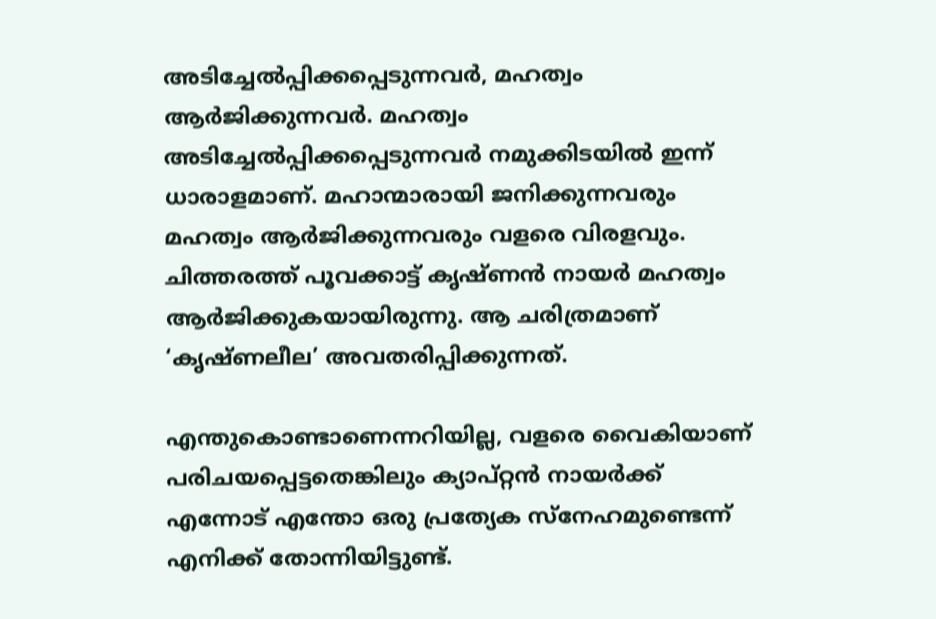അടിച്ചേല്‍പ്പിക്കപ്പെടുന്നവര്‍, മഹത്വം ആര്‍ജിക്കുന്നവര്‍. മഹത്വം അടിച്ചേല്‍പ്പിക്കപ്പെടുന്നവര്‍ നമുക്കിടയില്‍ ഇന്ന്‌ ധാരാളമാണ്‌. മഹാന്മാരായി ജനിക്കുന്നവരും മഹത്വം ആര്‍ജിക്കുന്നവരും വളരെ വിരളവും. ചിത്തരത്ത്‌ പൂവക്കാട്ട്‌ കൃഷ്ണന്‍ നായര്‍ മഹത്വം ആര്‍ജിക്കുകയായിരുന്നു. ആ ചരിത്രമാണ്‌ ‘കൃഷ്ണലീല’ അവതരിപ്പിക്കുന്നത്‌.

എന്തുകൊണ്ടാണെന്നറിയില്ല, വളരെ വൈകിയാണ്‌ പരിചയപ്പെട്ടതെങ്കിലും ക്യാപ്റ്റന്‍ നായര്‍ക്ക്‌ എന്നോട്‌ എന്തോ ഒരു പ്രത്യേക സ്നേഹമുണ്ടെന്ന്‌ എനിക്ക്‌ തോന്നിയിട്ടുണ്ട്‌.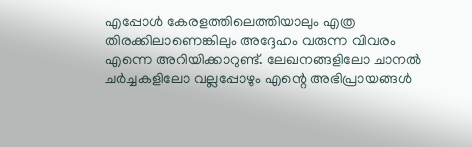എപ്പോള്‍ കേരളത്തിലെത്തിയാലും എത്ര തിരക്കിലാണെങ്കിലും അദ്ദേഹം വരുന്ന വിവരം എന്നെ അറിയിക്കാറുണ്ട്‌. ലേഖനങ്ങളിലോ ചാനല്‍ ചര്‍ച്ചകളിലോ വല്ലപ്പോഴും എന്റെ അഭിപ്രായങ്ങള്‍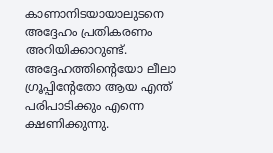കാണാനിടയായാലുടനെ അദ്ദേഹം പ്രതികരണം അറിയിക്കാറുണ്ട്‌. അദ്ദേഹത്തിന്റെയോ ലീലാ ഗ്രൂപ്പിന്റേതോ ആയ എന്ത്‌ പരിപാടിക്കും എന്നെ ക്ഷണിക്കുന്നു.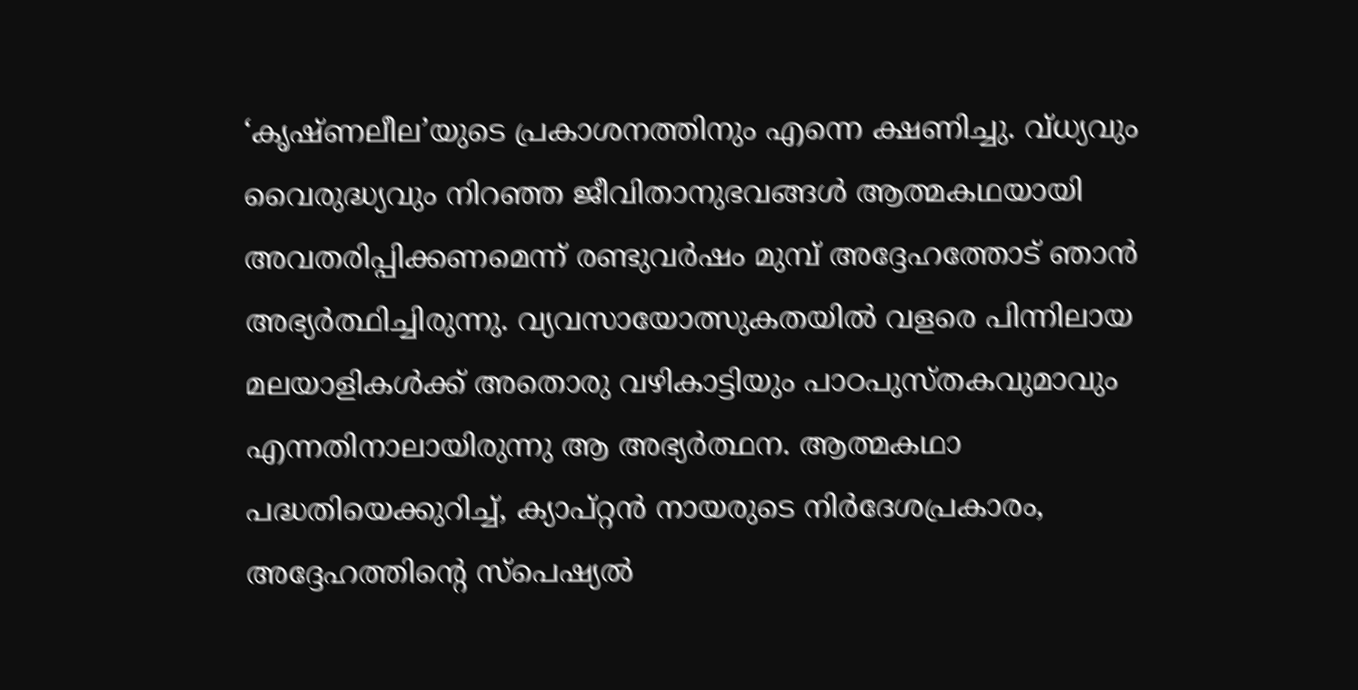‘കൃഷ്ണലീല’യുടെ പ്രകാശനത്തിനും എന്നെ ക്ഷണിച്ചു. വ്ധ്യവും വൈരുദ്ധ്യവും നിറഞ്ഞ ജീവിതാനുഭവങ്ങള്‍ ആത്മകഥയായി അവതരിപ്പിക്കണമെന്ന്‌ രണ്ടുവര്‍ഷം മുമ്പ്‌ അദ്ദേഹത്തോട്‌ ഞാന്‍ അഭ്യര്‍ത്ഥിച്ചിരുന്നു. വ്യവസായോത്സുകതയില്‍ വളരെ പിന്നിലായ മലയാളികള്‍ക്ക്‌ അതൊരു വഴികാട്ടിയും പാഠപുസ്തകവുമാവും എന്നതിനാലായിരുന്നു ആ അഭ്യര്‍ത്ഥന. ആത്മകഥാ പദ്ധതിയെക്കുറിച്ച്‌, ക്യാപ്റ്റന്‍ നായരുടെ നിര്‍ദേശപ്രകാരം, അദ്ദേഹത്തിന്റെ സ്പെഷ്യല്‍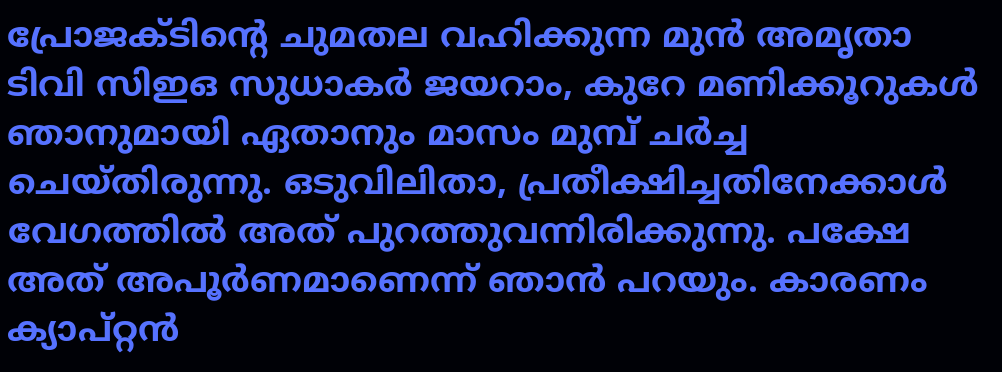പ്രോജക്ടിന്റെ ചുമതല വഹിക്കുന്ന മുന്‍ അമൃതാ ടിവി സിഇഒ സുധാകര്‍ ജയറാം, കുറേ മണിക്കൂറുകള്‍ ഞാനുമായി ഏതാനും മാസം മുമ്പ്‌ ചര്‍ച്ച ചെയ്തിരുന്നു. ഒടുവിലിതാ, പ്രതീക്ഷിച്ചതിനേക്കാള്‍ വേഗത്തില്‍ അത്‌ പുറത്തുവന്നിരിക്കുന്നു. പക്ഷേ അത്‌ അപൂര്‍ണമാണെന്ന്‌ ഞാന്‍ പറയും. കാരണം ക്യാപ്റ്റന്‍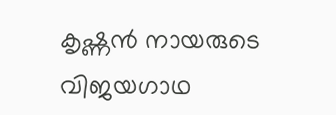കൃഷ്ണന്‍ നായരുടെ വിജയഗാഥ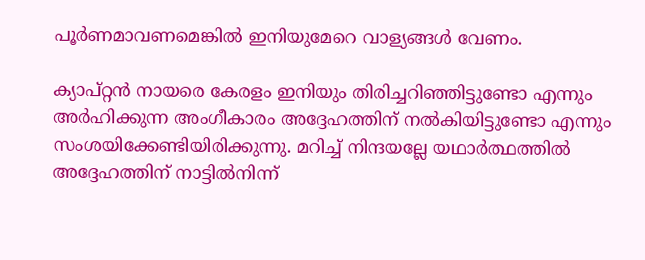പൂര്‍ണമാവണമെങ്കില്‍ ഇനിയുമേറെ വാള്യങ്ങള്‍ വേണം.

ക്യാപ്റ്റന്‍ നായരെ കേരളം ഇനിയും തിരിച്ചറിഞ്ഞിട്ടുണ്ടോ എന്നും അര്‍ഹിക്കുന്ന അംഗീകാരം അദ്ദേഹത്തിന്‌ നല്‍കിയിട്ടുണ്ടോ എന്നും സംശയിക്കേണ്ടിയിരിക്കുന്നു. മറിച്ച്‌ നിന്ദയല്ലേ യഥാര്‍ത്ഥത്തില്‍ അദ്ദേഹത്തിന്‌ നാട്ടില്‍നിന്ന്‌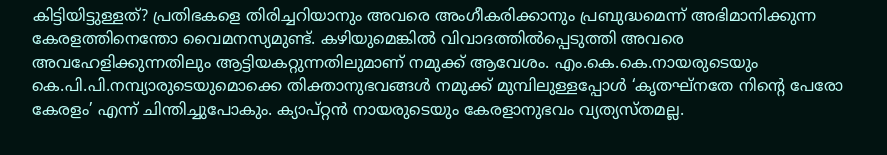കിട്ടിയിട്ടുള്ളത്‌? പ്രതിഭകളെ തിരിച്ചറിയാനും അവരെ അംഗീകരിക്കാനും പ്രബുദ്ധമെന്ന്‌ അഭിമാനിക്കുന്ന കേരളത്തിനെന്തോ വൈമനസ്യമുണ്ട്‌. കഴിയുമെങ്കില്‍ വിവാദത്തില്‍പ്പെടുത്തി അവരെ അവഹേളിക്കുന്നതിലും ആട്ടിയകറ്റുന്നതിലുമാണ്‌ നമുക്ക്‌ ആവേശം. എം.കെ.കെ.നായരുടെയും കെ.പി.പി.നമ്പ്യാരുടെയുമൊക്കെ തിക്താനുഭവങ്ങള്‍ നമുക്ക്‌ മുമ്പിലുള്ളപ്പോള്‍ ‘കൃതഘ്നതേ നിന്റെ പേരോ കേരളം’ എന്ന്‌ ചിന്തിച്ചുപോകും. ക്യാപ്റ്റന്‍ നായരുടെയും കേരളാനുഭവം വ്യത്യസ്തമല്ല.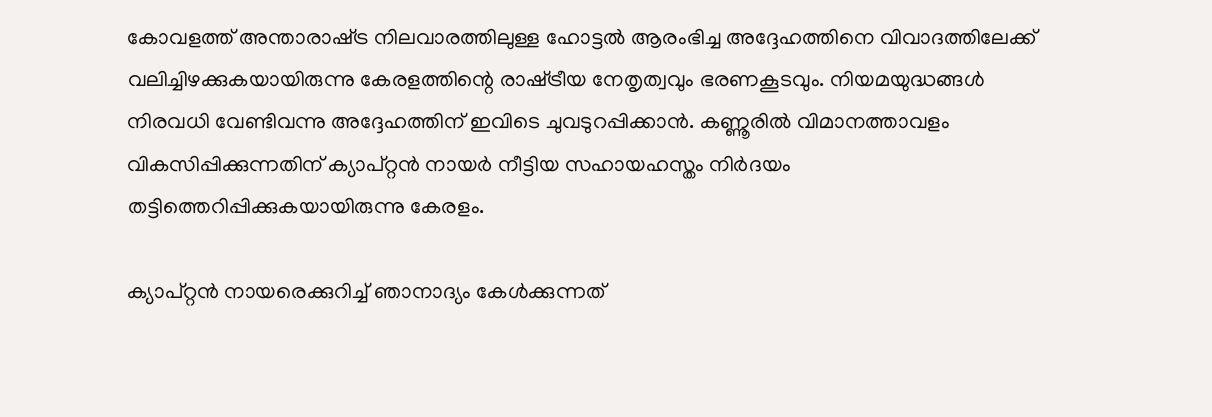കോവളത്ത്‌ അന്താരാഷ്‌ട്ര നിലവാരത്തിലുള്ള ഹോട്ടല്‍ ആരംഭിച്ച അദ്ദേഹത്തിനെ വിവാദത്തിലേക്ക്‌ വലിച്ചിഴക്കുകയായിരുന്നു കേരളത്തിന്റെ രാഷ്‌ട്രീയ നേതൃത്വവും ഭരണകൂടവും. നിയമയുദ്ധങ്ങള്‍ നിരവധി വേണ്ടിവന്നു അദ്ദേഹത്തിന്‌ ഇവിടെ ചുവടുറപ്പിക്കാന്‍. കണ്ണൂരില്‍ വിമാനത്താവളം വികസിപ്പിക്കുന്നതിന്‌ ക്യാപ്റ്റന്‍ നായര്‍ നീട്ടിയ സഹായഹസ്തം നിര്‍ദയം തട്ടിത്തെറിപ്പിക്കുകയായിരുന്നു കേരളം.

ക്യാപ്റ്റന്‍ നായരെക്കുറിച്ച്‌ ഞാനാദ്യം കേള്‍ക്കുന്നത്‌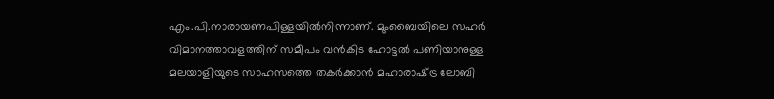എം.പി.നാരായണപിള്ളയില്‍നിന്നാണ്‌. മുംബൈയിലെ സഹര്‍ വിമാനത്താവളത്തിന്‌ സമീപം വന്‍കിട ഹോട്ടല്‍ പണിയാനുള്ള മലയാളിയുടെ സാഹസത്തെ തകര്‍ക്കാന്‍ മഹാരാഷ്‌ട്ര ലോബി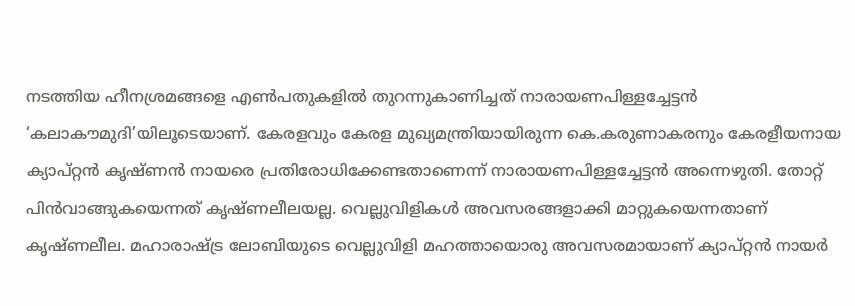നടത്തിയ ഹീനശ്രമങ്ങളെ എണ്‍പതുകളില്‍ തുറന്നുകാണിച്ചത്‌ നാരായണപിള്ളച്ചേട്ടന്‍ ‘കലാകൗമുദി’യിലൂടെയാണ്‌. കേരളവും കേരള മുഖ്യമന്ത്രിയായിരുന്ന കെ.കരുണാകരനും കേരളീയനായ ക്യാപ്റ്റന്‍ കൃഷ്ണന്‍ നായരെ പ്രതിരോധിക്കേണ്ടതാണെന്ന്‌ നാരായണപിള്ളച്ചേട്ടന്‍ അന്നെഴുതി. തോറ്റ്‌ പിന്‍വാങ്ങുകയെന്നത്‌ കൃഷ്ണലീലയല്ല. വെല്ലുവിളികള്‍ അവസരങ്ങളാക്കി മാറ്റുകയെന്നതാണ്‌ കൃഷ്ണലീല. മഹാരാഷ്‌ട്ര ലോബിയുടെ വെല്ലുവിളി മഹത്തായൊരു അവസരമായാണ്‌ ക്യാപ്റ്റന്‍ നായര്‍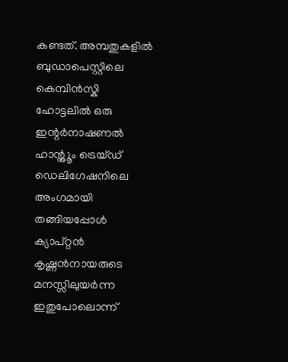കണ്ടത്‌. അമ്പതുകളില്‍ ബുഡാപെസ്റ്റിലെ കെമ്പിന്‍സ്കി ഹോട്ടലില്‍ ഒരു ഇന്റര്‍നാഷണല്‍ ഹാന്റ്ലൂം ട്രെയ്ഡ്‌ ഡെലിഗേഷനിലെ അംഗമായി തങ്ങിയപ്പോള്‍ ക്യാപ്റ്റന്‍ കൃഷ്ണന്‍നായരുടെ മനസ്സിലുയര്‍ന്ന ഇതുപോലൊന്ന്‌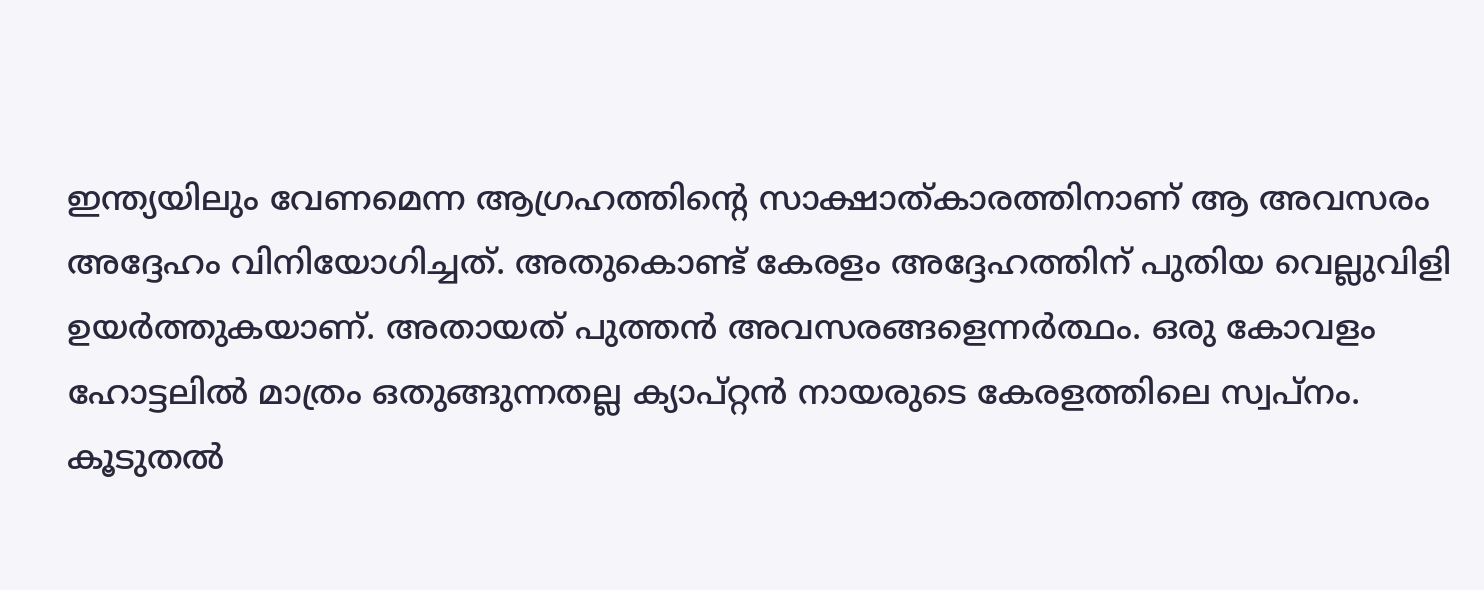ഇന്ത്യയിലും വേണമെന്ന ആഗ്രഹത്തിന്റെ സാക്ഷാത്കാരത്തിനാണ്‌ ആ അവസരം അദ്ദേഹം വിനിയോഗിച്ചത്‌. അതുകൊണ്ട്‌ കേരളം അദ്ദേഹത്തിന്‌ പുതിയ വെല്ലുവിളി ഉയര്‍ത്തുകയാണ്‌. അതായത്‌ പുത്തന്‍ അവസരങ്ങളെന്നര്‍ത്ഥം. ഒരു കോവളം ഹോട്ടലില്‍ മാത്രം ഒതുങ്ങുന്നതല്ല ക്യാപ്റ്റന്‍ നായരുടെ കേരളത്തിലെ സ്വപ്നം. കൂടുതല്‍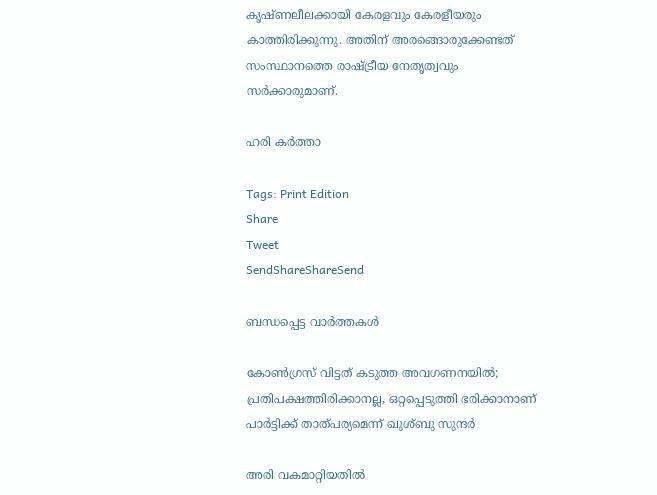കൃഷ്ണലീലക്കായി കേരളവും കേരളീയരും കാത്തിരിക്കുന്നു. അതിന്‌ അരങ്ങൊരുക്കേണ്ടത്‌ സംസ്ഥാനത്തെ രാഷ്‌ട്രീയ നേതൃത്വവും സര്‍ക്കാരുമാണ്‌.

ഹരി കര്‍ത്താ

Tags: Print Edition
Share
Tweet
SendShareShareSend

ബന്ധപ്പെട്ട വാര്‍ത്തകള്‍

കോണ്‍ഗ്രസ് വിട്ടത് കടുത്ത അവഗണനയില്‍; പ്രതിപക്ഷത്തിരിക്കാനല്ല, ഒറ്റപ്പെടുത്തി ഭരിക്കാനാണ് പാര്‍ട്ടിക്ക് താത്പര്യമെന്ന് ഖുശ്ബു സുന്ദര്‍

അരി വകമാറ്റിയതില്‍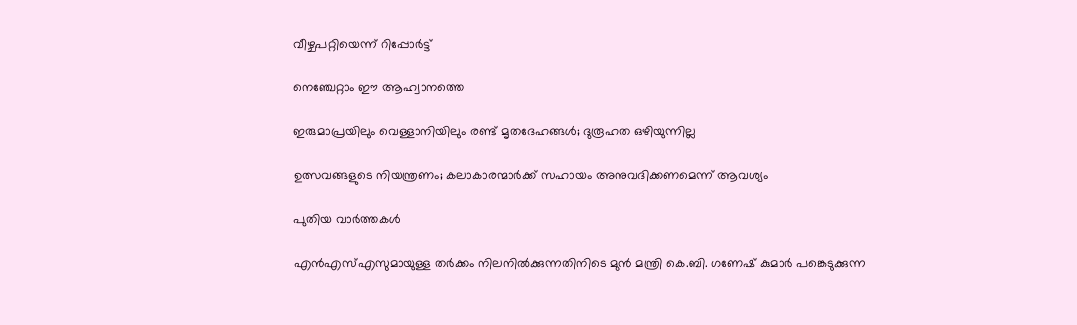വീഴ്ചപറ്റിയെന്ന് റിപ്പോര്‍ട്ട്

നെഞ്ചേറ്റാം ഈ ആഹ്വാനത്തെ

ഇരുമാപ്രയിലും വെള്ളാനിയിലും രണ്ട് മൃതദേഹങ്ങള്‍; ദുരൂഹത ഒഴിയുന്നില്ല

ഉത്സവങ്ങളുടെ നിയന്ത്രണം; കലാകാരന്മാര്‍ക്ക് സഹായം അനുവദിക്കണമെന്ന് ആവശ്യം

പുതിയ വാര്‍ത്തകള്‍

എൻഎസ്‌എസുമായുള്ള തർക്കം നിലനില്‍ക്കുന്നതിനിടെ മുൻ മന്ത്രി കെ.ബി. ഗണേഷ് കുമാർ പങ്കെടുക്കുന്ന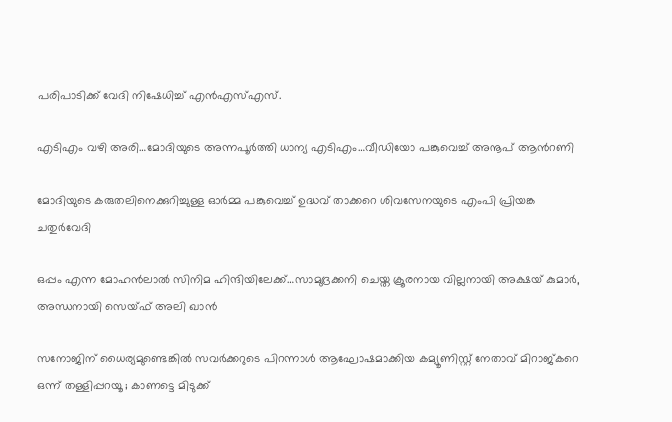പരിപാടിക്ക് വേദി നിഷേധിച്ച്‌ എൻഎസ്‌എസ്.

എടിഎം വഴി അരി…മോദിയുടെ അന്നപൂര്‍ത്തി ധാന്യ എടിഎം…വീഡിയോ പങ്കുവെച്ച് അനൂപ് ആന്‍റണി

മോദിയുടെ കരുതലിനെക്കുറിച്ചുള്ള ഓര്‍മ്മ പങ്കുവെച്ച് ഉദ്ധവ് താക്കറെ ശിവസേനയുടെ എംപി പ്രിയങ്ക ചതുര്‍വേദി

ഒപ്പം എന്ന മോഹന്‍ലാല്‍ സിനിമ ഹിന്ദിയിലേക്ക്…സാമുദ്രക്കനി ചെയ്ത ക്രൂരനായ വില്ലനായി അക്ഷയ് കുമാര്‍, അന്ധനായി സെയ്ഫ് അലി ഖാന്‍

സനോജിന് ധൈര്യമുണ്ടെങ്കിൽ സവർക്കറുടെ പിറന്നാൾ ആഘോഷമാക്കിയ കമ്യൂണിസ്റ്റ് നേതാവ് മിറാജ്കറെ ഒന്ന് തള്ളിപ്പറയൂ ; കാണട്ടെ മിടുക്ക്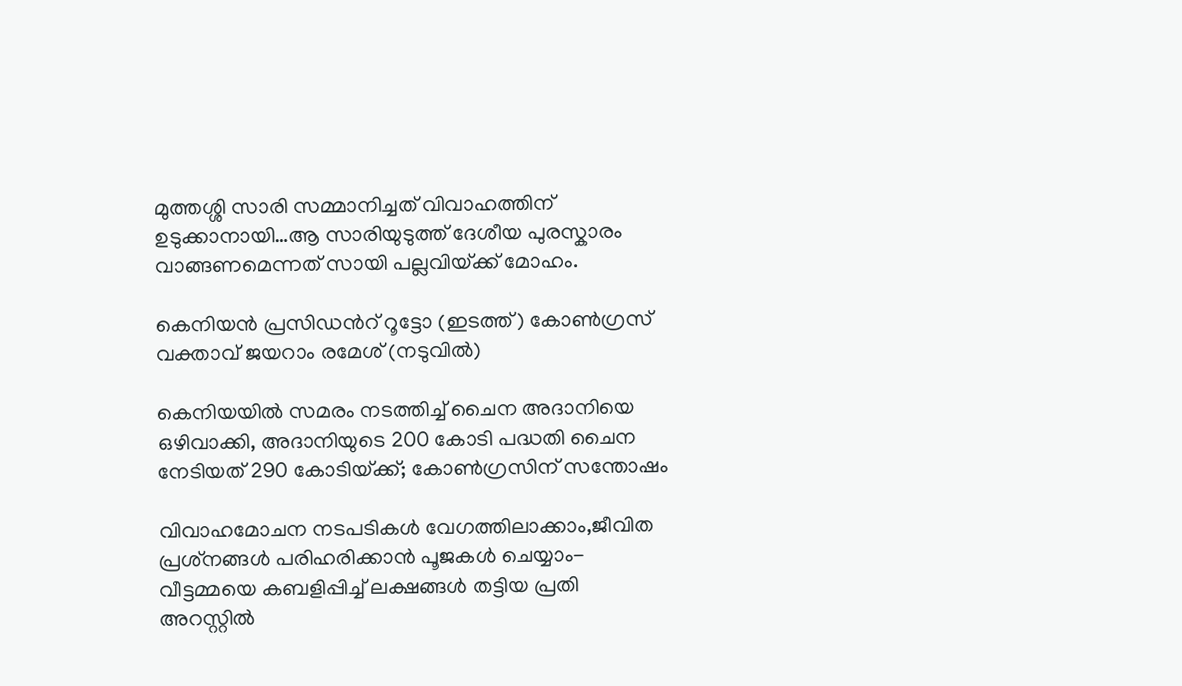മുത്തശ്ശി സാരി സമ്മാനിച്ചത് വിവാഹത്തിന് ഉടുക്കാനായി…ആ സാരിയുടുത്ത് ദേശീയ പുരസ്കാരം വാങ്ങണമെന്നത് സായി പല്ലവിയ്‌ക്ക് മോഹം.

കെനിയന്‍ പ്രസിഡന്‍റ് റൂട്ടോ (ഇടത്ത്) കോണ്‍ഗ്രസ് വക്താവ് ജയറാം രമേശ് (നടുവില്‍)

കെനിയയില്‍ സമരം നടത്തിച്ച് ചൈന അദാനിയെ ഒഴിവാക്കി, അദാനിയുടെ 200 കോടി പദ്ധതി ചൈന നേടിയത് 290 കോടിയ്‌ക്ക്; കോണ്‍ഗ്രസിന് സന്തോഷം

വിവാഹമോചന നടപടികള്‍ വേഗത്തിലാക്കാം,ജീവിത പ്രശ്‌നങ്ങള്‍ പരിഹരിക്കാന്‍ പൂജകള്‍ ചെയ്യാം- വീട്ടമ്മയെ കബളിപ്പിച്ച് ലക്ഷങ്ങള്‍ തട്ടിയ പ്രതി അറസ്റ്റില്‍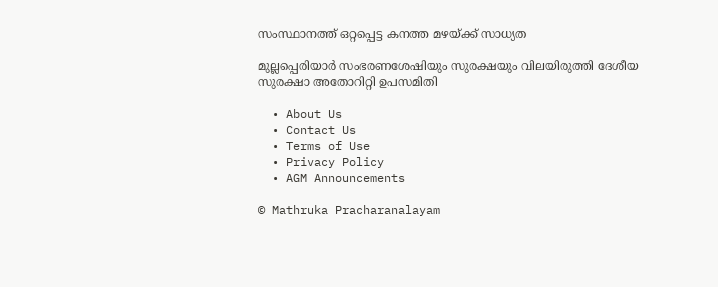സംസ്ഥാനത്ത് ഒറ്റപ്പെട്ട കനത്ത മഴയ്‌ക്ക് സാധ്യത

മുല്ലപ്പെരിയാര്‍ സംഭരണശേഷിയും സുരക്ഷയും വിലയിരുത്തി ദേശീയ സുരക്ഷാ അതോറിറ്റി ഉപസമിതി

  • About Us
  • Contact Us
  • Terms of Use
  • Privacy Policy
  • AGM Announcements

© Mathruka Pracharanalayam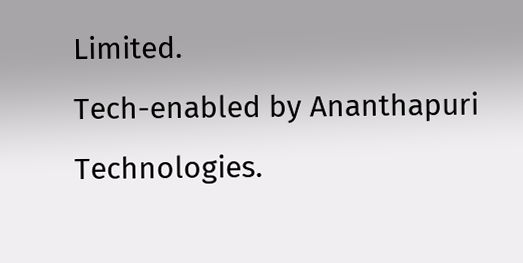Limited.
Tech-enabled by Ananthapuri Technologies.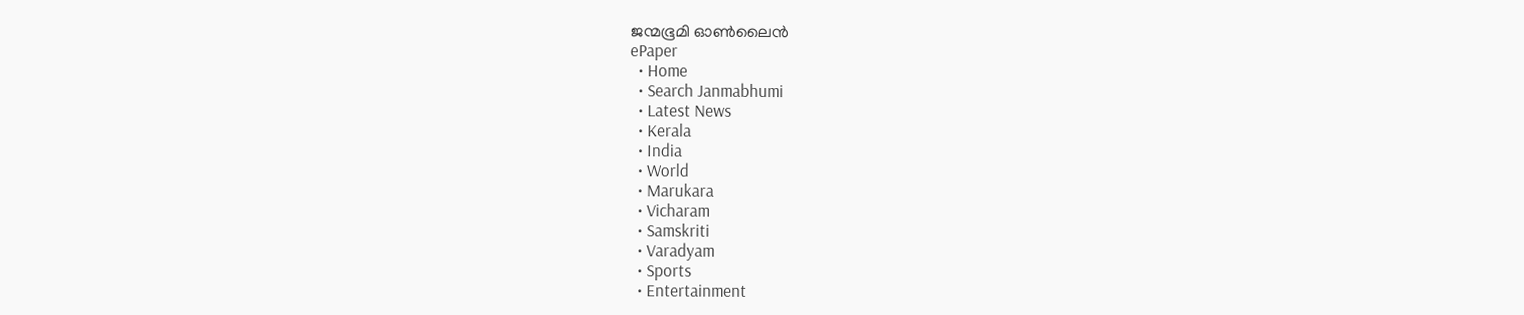ജന്മഭൂമി ഓണ്‍ലൈന്‍
ePaper
  • Home
  • Search Janmabhumi
  • Latest News
  • Kerala
  • India
  • World
  • Marukara
  • Vicharam
  • Samskriti
  • Varadyam
  • Sports
  • Entertainment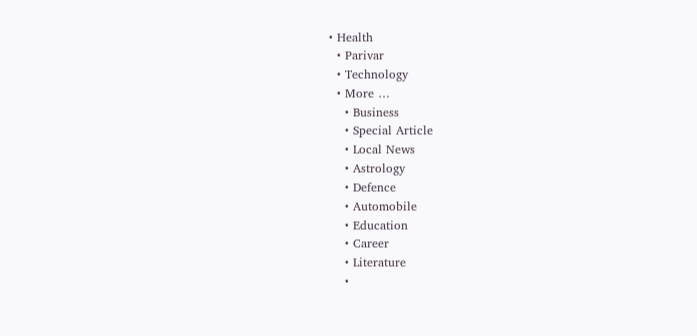• Health
  • Parivar
  • Technology
  • More …
    • Business
    • Special Article
    • Local News
    • Astrology
    • Defence
    • Automobile
    • Education
    • Career
    • Literature
    •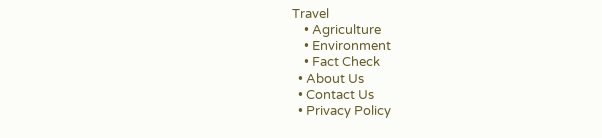Travel
    • Agriculture
    • Environment
    • Fact Check
  • About Us
  • Contact Us
  • Privacy Policy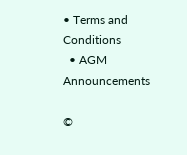• Terms and Conditions
  • AGM Announcements

©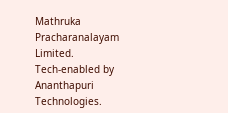Mathruka Pracharanalayam Limited.
Tech-enabled by Ananthapuri Technologies.